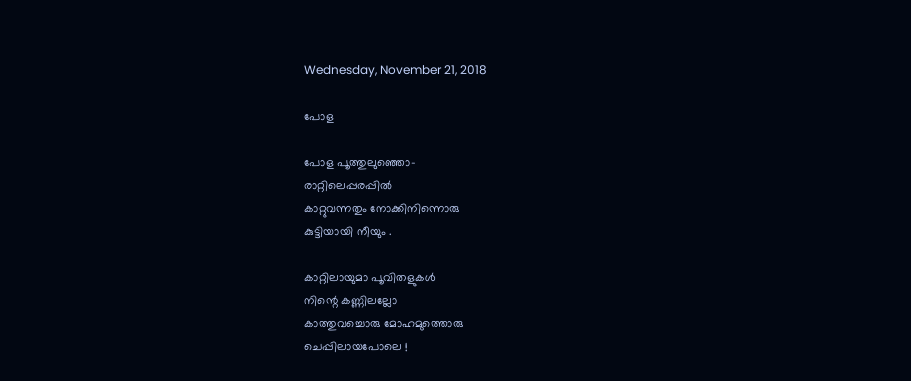Wednesday, November 21, 2018

പോള

പോള പൂത്തുലുഞ്ഞൊ-
രാറ്റിലെപ്പരപ്പിൽ
കാറ്റുവന്നതും നോക്കിനിന്നൊരു
കുട്ടിയായി നീയും .

കാറ്റിലായുമാ പൂവിതളുകൾ
നിന്റെ കണ്ണിലല്ലോ
കാത്തുവച്ചൊരു മോഹമുത്തൊരു
ചെപ്പിലായപോലെ !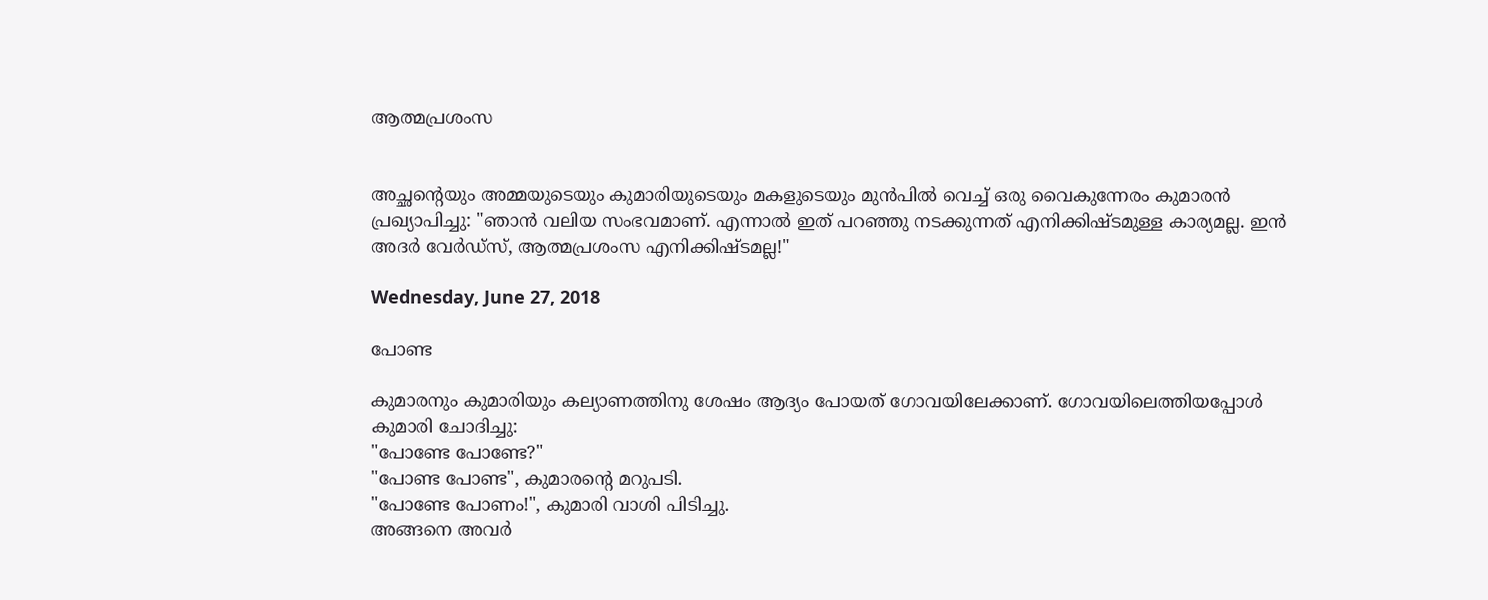ആത്മപ്രശംസ


അച്ഛന്റെയും അമ്മയുടെയും കുമാരിയുടെയും മകളുടെയും മുൻപിൽ വെച്ച് ഒരു വൈകുന്നേരം കുമാരൻ പ്രഖ്യാപിച്ചു: "ഞാൻ വലിയ സംഭവമാണ്. എന്നാൽ ഇത് പറഞ്ഞു നടക്കുന്നത് എനിക്കിഷ്ടമുള്ള കാര്യമല്ല. ഇൻ അദർ വേർഡ്‌സ്, ആത്മപ്രശംസ എനിക്കിഷ്ടമല്ല!"

Wednesday, June 27, 2018

പോണ്ട

കുമാരനും കുമാരിയും കല്യാണത്തിനു ശേഷം ആദ്യം പോയത് ഗോവയിലേക്കാണ്. ഗോവയിലെത്തിയപ്പോൾ കുമാരി ചോദിച്ചു:
"പോണ്ടേ പോണ്ടേ?"
"പോണ്ട പോണ്ട", കുമാരന്റെ മറുപടി.
"പോണ്ടേ പോണം!", കുമാരി വാശി പിടിച്ചു.
അങ്ങനെ അവർ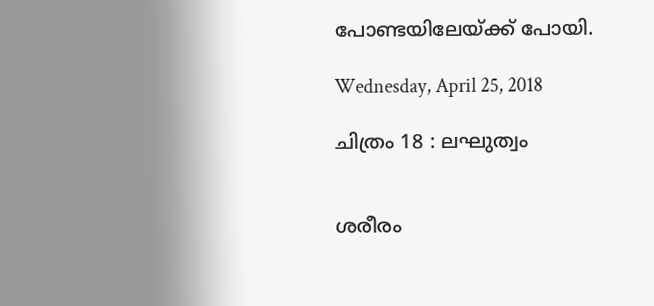പോണ്ടയിലേയ്ക്ക് പോയി.

Wednesday, April 25, 2018

ചിത്രം 18 : ലഘുത്വം


ശരീരം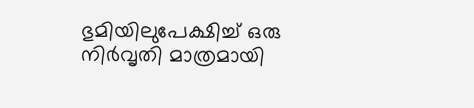ഭുമിയിലുപേക്ഷിച്ച് ഒരു നിർവൃതി മാത്രമായി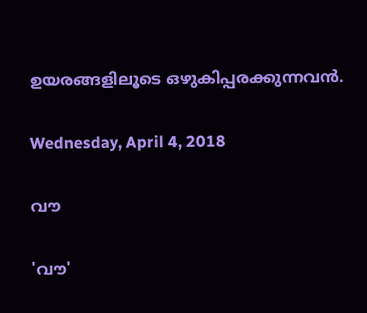ഉയരങ്ങളിലൂടെ ഒഴുകിപ്പരക്കുന്നവൻ.

Wednesday, April 4, 2018

വൗ

'വൗ'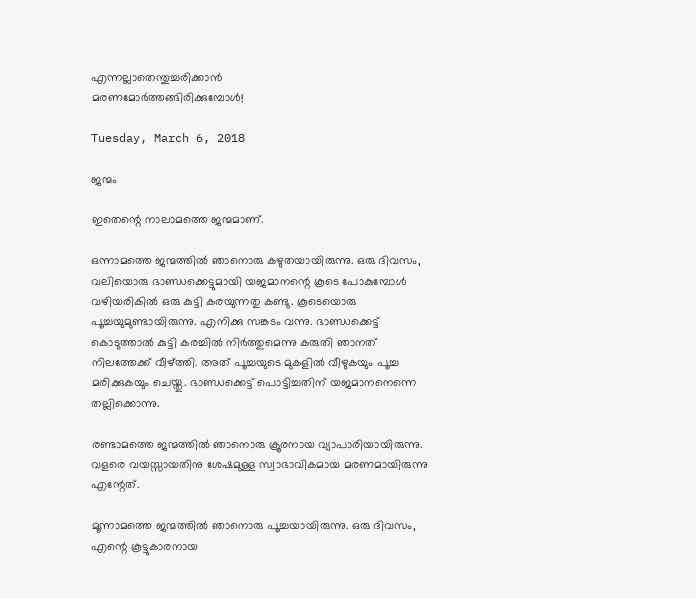എന്നല്ലാതെന്തുച്ചരിക്കാൻ
മരണമോർത്തങ്ങിരിക്കുമ്പോൾ!

Tuesday, March 6, 2018

ജന്മം

ഇതെന്റെ നാലാമത്തെ ജന്മമാണ്.

ഒന്നാമത്തെ ജന്മത്തിൽ ഞാനൊരു കഴുതയായിരുന്നു. ഒരു ദിവസം, വലിയൊരു ഭാണ്ഡക്കെട്ടുമായി യജമാനന്റെ കൂടെ പോകുമ്പോൾ വഴിയരികിൽ ഒരു കുട്ടി കരയുന്നതു കണ്ടു. കൂടെയൊരു പൂച്ചയുമുണ്ടായിരുന്നു. എനിക്കു സങ്കടം വന്നു. ഭാണ്ഡക്കെട്ട് കൊടുത്താൽ കുട്ടി കരച്ചിൽ നിർത്തുമെന്നു കരുതി ഞാനത് നിലത്തേക്ക് വീഴ്ത്തി. അത് പൂച്ചയുടെ മുകളിൽ വീഴുകയും പൂച്ച മരിക്കുകയും ചെയ്തു. ഭാണ്ഡക്കെട്ട് പൊട്ടിച്ചതിന് യജമാനനെന്നെ തല്ലിക്കൊന്നു.

രണ്ടാമത്തെ ജന്മത്തിൽ ഞാനൊരു ക്രൂരനായ വ്യാപാരിയായിരുന്നു. വളരെ വയസ്സായതിനു ശേഷമുള്ള സ്വാഭാവികമായ മരണമായിരുന്നു എന്റേത്.

മൂന്നാമത്തെ ജന്മത്തിൽ ഞാനൊരു പൂച്ചയായിരുന്നു. ഒരു ദിവസം, എന്റെ കൂട്ടുകാരനായ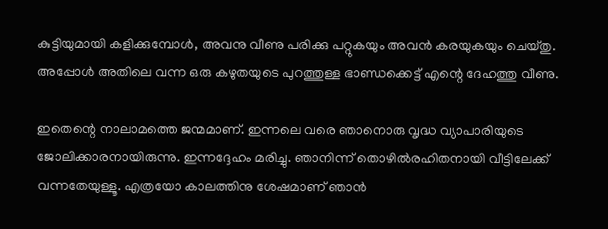കുട്ടിയുമായി കളിക്കുമ്പോൾ, അവനു വീണു പരിക്കു പറ്റുകയും അവൻ കരയുകയും ചെയ്തു. അപ്പോൾ അതിലെ വന്ന ഒരു കഴുതയുടെ പുറത്തുള്ള ഭാണ്ഡക്കെട്ട് എന്റെ ദേഹത്തു വീണു.

ഇതെന്റെ നാലാമത്തെ ജന്മമാണ്. ഇന്നലെ വരെ ഞാനൊരു വൃദ്ധ വ്യാപാരിയുടെ ജോലിക്കാരനായിരുന്നു. ഇന്നദ്ദേഹം മരിച്ചു. ഞാനിന്ന് തൊഴിൽരഹിതനായി വീട്ടിലേക്ക് വന്നതേയുള്ളൂ. എത്രയോ കാലത്തിനു ശേഷമാണ് ഞാൻ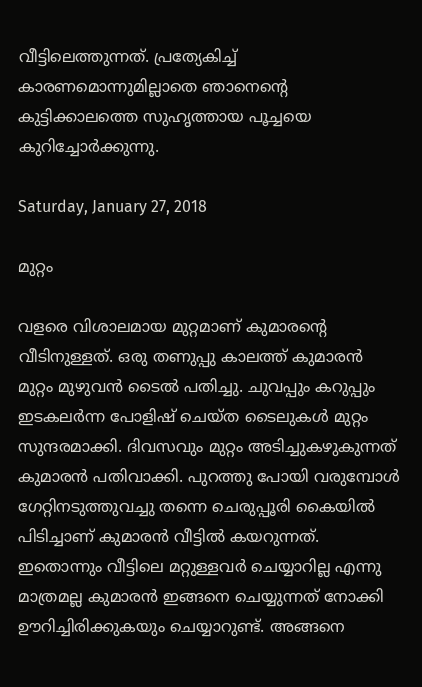വീട്ടിലെത്തുന്നത്. പ്രത്യേകിച്ച് കാരണമൊന്നുമില്ലാതെ ഞാനെന്റെ കുട്ടിക്കാലത്തെ സുഹൃത്തായ പൂച്ചയെ കുറിച്ചോർക്കുന്നു.

Saturday, January 27, 2018

മുറ്റം

വളരെ വിശാലമായ മുറ്റമാണ് കുമാരന്റെ വീടിനുള്ളത്. ഒരു തണുപ്പു കാലത്ത് കുമാരൻ മുറ്റം മുഴുവൻ ടൈൽ പതിച്ചു. ചുവപ്പും കറുപ്പും ഇടകലർന്ന പോളിഷ് ചെയ്ത ടൈലുകൾ മുറ്റം സുന്ദരമാക്കി. ദിവസവും മുറ്റം അടിച്ചുകഴുകുന്നത് കുമാരൻ പതിവാക്കി. പുറത്തു പോയി വരുമ്പോൾ ഗേറ്റിനടുത്തുവച്ചു തന്നെ ചെരുപ്പൂരി കൈയിൽ പിടിച്ചാണ് കുമാരൻ വീട്ടിൽ കയറുന്നത്. ഇതൊന്നും വീട്ടിലെ മറ്റുള്ളവർ ചെയ്യാറില്ല എന്നു മാത്രമല്ല കുമാരൻ ഇങ്ങനെ ചെയ്യുന്നത് നോക്കി ഊറിച്ചിരിക്കുകയും ചെയ്യാറുണ്ട്. അങ്ങനെ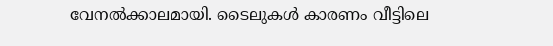വേനൽക്കാലമായി. ടൈലുകൾ കാരണം വീട്ടിലെ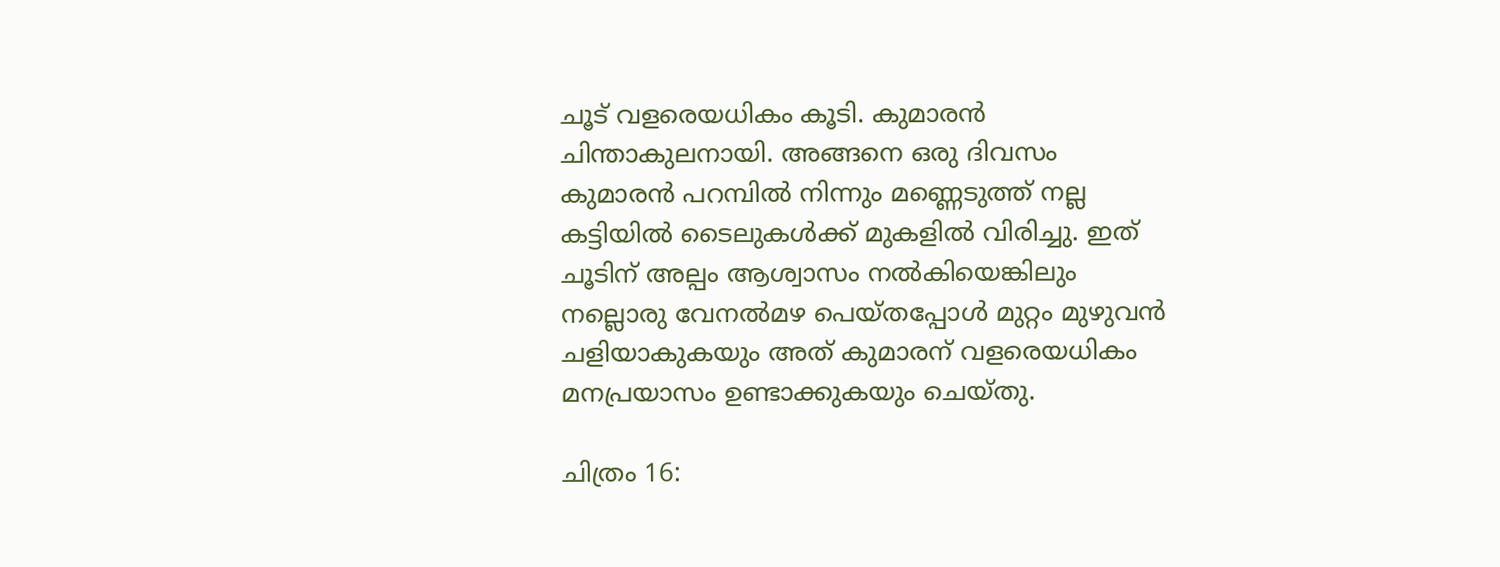ചൂട് വളരെയധികം കൂടി. കുമാരൻ ചിന്താകുലനായി. അങ്ങനെ ഒരു ദിവസം കുമാരൻ പറമ്പിൽ നിന്നും മണ്ണെടുത്ത് നല്ല കട്ടിയിൽ ടൈലുകൾക്ക് മുകളിൽ വിരിച്ചു. ഇത് ചൂടിന് അല്പം ആശ്വാസം നൽകിയെങ്കിലും നല്ലൊരു വേനൽമഴ പെയ്തപ്പോൾ മുറ്റം മുഴുവൻ ചളിയാകുകയും അത് കുമാരന് വളരെയധികം മനപ്രയാസം ഉണ്ടാക്കുകയും ചെയ്തു.

ചിത്രം 16: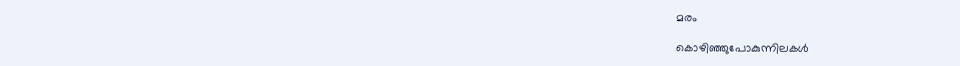മരം

കൊഴിഞ്ഞുപോകുന്നിലകൾ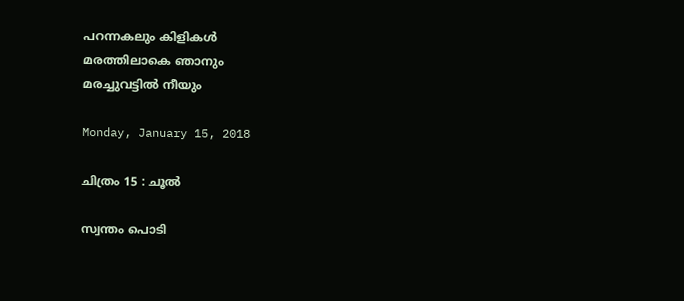പറന്നകലും കിളികൾ
മരത്തിലാകെ ഞാനും
മരച്ചുവട്ടിൽ നീയും

Monday, January 15, 2018

ചിത്രം 15 : ചൂൽ

സ്വന്തം പൊടി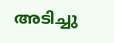അടിച്ചു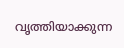വൃത്തിയാക്കുന്ന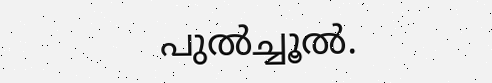പുൽച്ചൂൽ.